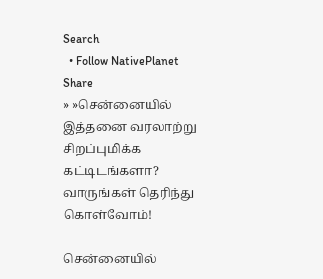Search
  • Follow NativePlanet
Share
» »சென்னையில் இத்தனை வரலாற்று சிறப்புமிக்க கட்டிடங்களா? வாருங்கள் தெரிந்து கொள்வோம்!

சென்னையில்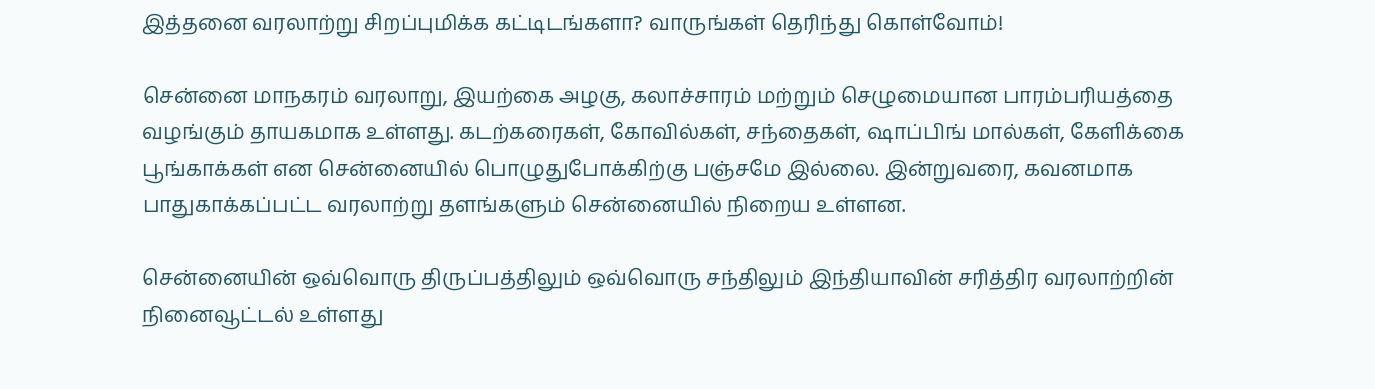இத்தனை வரலாற்று சிறப்புமிக்க கட்டிடங்களா? வாருங்கள் தெரிந்து கொள்வோம்!

சென்னை மாநகரம் வரலாறு, இயற்கை அழகு, கலாச்சாரம் மற்றும் செழுமையான பாரம்பரியத்தை வழங்கும் தாயகமாக உள்ளது. கடற்கரைகள், கோவில்கள், சந்தைகள், ஷாப்பிங் மால்கள், கேளிக்கை பூங்காக்கள் என சென்னையில் பொழுதுபோக்கிற்கு பஞ்சமே இல்லை. இன்றுவரை, கவனமாக பாதுகாக்கப்பட்ட வரலாற்று தளங்களும் சென்னையில் நிறைய உள்ளன.

சென்னையின் ஒவ்வொரு திருப்பத்திலும் ஒவ்வொரு சந்திலும் இந்தியாவின் சரித்திர வரலாற்றின் நினைவூட்டல் உள்ளது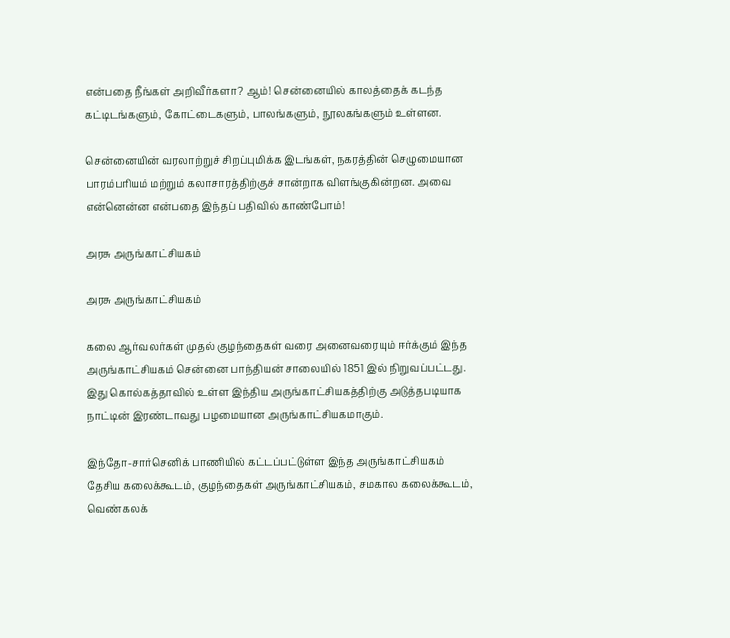என்பதை நீங்கள் அறிவீர்களா? ஆம்! சென்னையில் காலத்தைக் கடந்த கட்டிடங்களும், கோட்டைகளும், பாலங்களும், நூலகங்களும் உள்ளன.

சென்னையின் வரலாற்றுச் சிறப்புமிக்க இடங்கள், நகரத்தின் செழுமையான பாரம்பரியம் மற்றும் கலாசாரத்திற்குச் சான்றாக விளங்குகின்றன. அவை என்னென்ன என்பதை இந்தப் பதிவில் காண்போம்!

அரசு அருங்காட்சியகம்

அரசு அருங்காட்சியகம்

கலை ஆர்வலர்கள் முதல் குழந்தைகள் வரை அனைவரையும் ஈர்க்கும் இந்த அருங்காட்சியகம் சென்னை பாந்தியன் சாலையில் 1851 இல் நிறுவப்பட்டது. இது கொல்கத்தாவில் உள்ள இந்திய அருங்காட்சியகத்திற்கு அடுத்தபடியாக நாட்டின் இரண்டாவது பழமையான அருங்காட்சியகமாகும்.

இந்தோ-சார்செனிக் பாணியில் கட்டப்பட்டுள்ள இந்த அருங்காட்சியகம் தேசிய கலைக்கூடம், குழந்தைகள் அருங்காட்சியகம், சமகால கலைக்கூடம், வெண்கலக்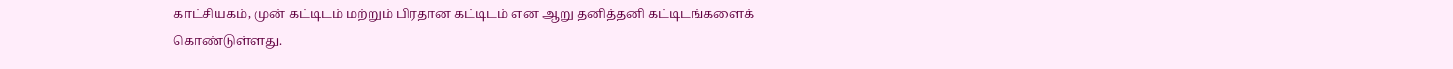காட்சியகம், முன் கட்டிடம் மற்றும் பிரதான கட்டிடம் என ஆறு தனித்தனி கட்டிடங்களைக் கொண்டுள்ளது.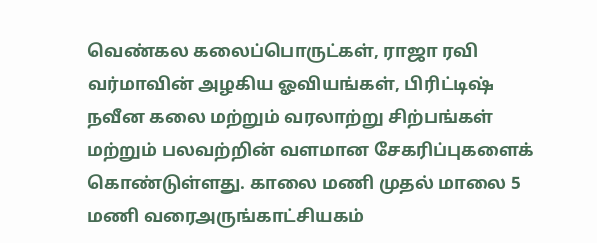வெண்கல கலைப்பொருட்கள், ராஜா ரவி வர்மாவின் அழகிய ஓவியங்கள், பிரிட்டிஷ் நவீன கலை மற்றும் வரலாற்று சிற்பங்கள் மற்றும் பலவற்றின் வளமான சேகரிப்புகளைக் கொண்டுள்ளது. காலை மணி முதல் மாலை 5 மணி வரைஅருங்காட்சியகம்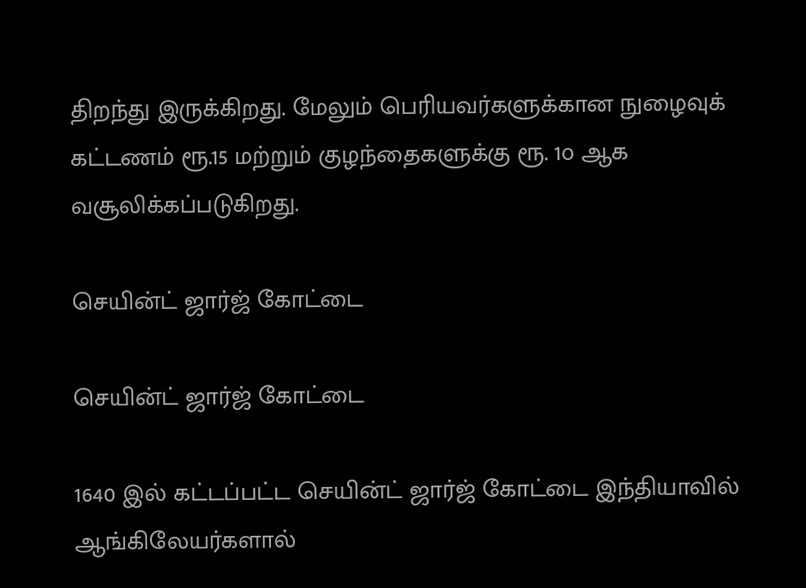திறந்து இருக்கிறது. மேலும் பெரியவர்களுக்கான நுழைவுக் கட்டணம் ரூ.15 மற்றும் குழந்தைகளுக்கு ரூ. 1௦ ஆக வசூலிக்கப்படுகிறது.

செயின்ட் ஜார்ஜ் கோட்டை

செயின்ட் ஜார்ஜ் கோட்டை

1640 இல் கட்டப்பட்ட செயின்ட் ஜார்ஜ் கோட்டை இந்தியாவில் ஆங்கிலேயர்களால்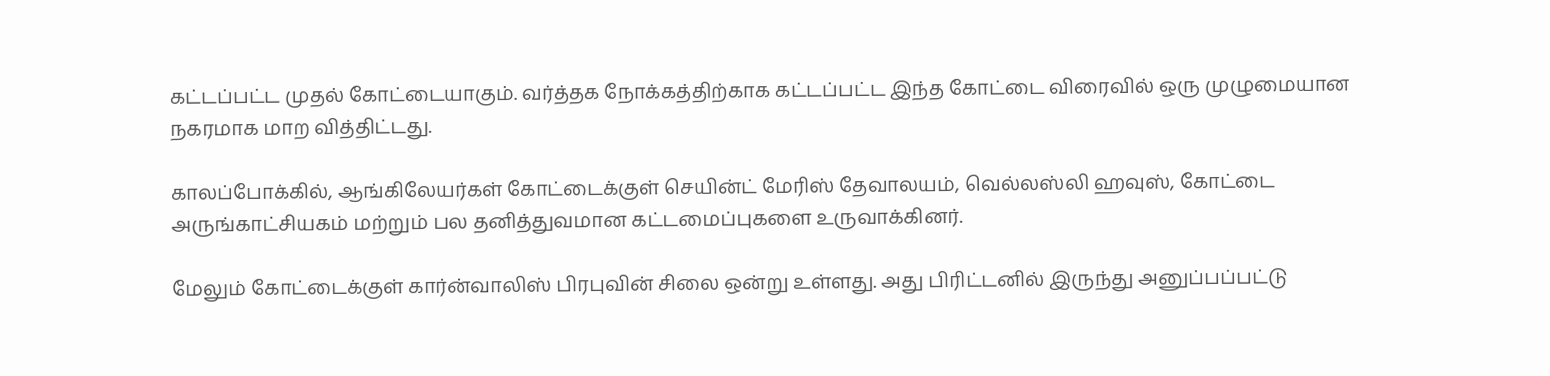கட்டப்பட்ட முதல் கோட்டையாகும். வர்த்தக நோக்கத்திற்காக கட்டப்பட்ட இந்த கோட்டை விரைவில் ஒரு முழுமையான நகரமாக மாற வித்திட்டது.

காலப்போக்கில், ஆங்கிலேயர்கள் கோட்டைக்குள் செயின்ட் மேரிஸ் தேவாலயம், வெல்லஸ்லி ஹவுஸ், கோட்டை அருங்காட்சியகம் மற்றும் பல தனித்துவமான கட்டமைப்புகளை உருவாக்கினர்.

மேலும் கோட்டைக்குள் கார்ன்வாலிஸ் பிரபுவின் சிலை ஒன்று உள்ளது. அது பிரிட்டனில் இருந்து அனுப்பப்பட்டு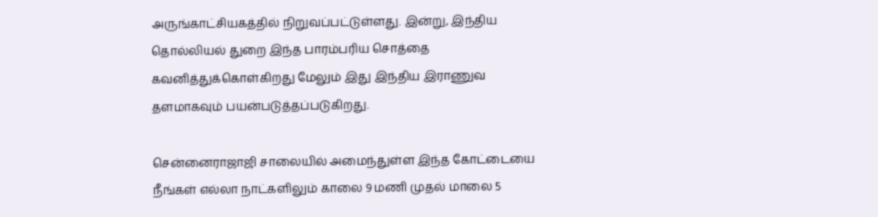அருங்காட்சியகத்தில் நிறுவப்பட்டுள்ளது. இன்று, இந்திய தொல்லியல் துறை இந்த பாரம்பரிய சொத்தை கவனித்துக்கொள்கிறது மேலும் இது இந்திய இராணுவ தளமாகவும் பயன்படுத்தப்படுகிறது.

சென்னைராஜாஜி சாலையில் அமைந்துள்ள இந்த கோட்டையை நீங்கள் எல்லா நாட்களிலும் காலை 9 மணி முதல் மாலை 5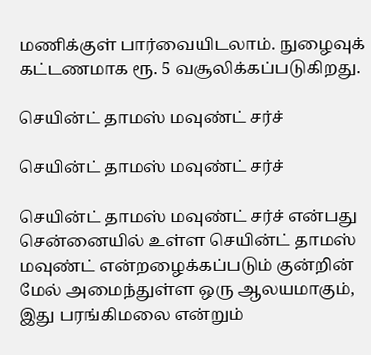மணிக்குள் பார்வையிடலாம். நுழைவுக் கட்டணமாக ரூ. 5 வசூலிக்கப்படுகிறது.

செயின்ட் தாமஸ் மவுண்ட் சர்ச்

செயின்ட் தாமஸ் மவுண்ட் சர்ச்

செயின்ட் தாமஸ் மவுண்ட் சர்ச் என்பது சென்னையில் உள்ள செயின்ட் தாமஸ் மவுண்ட் என்றழைக்கப்படும் குன்றின் மேல் அமைந்துள்ள ஒரு ஆலயமாகும், இது பரங்கிமலை என்றும்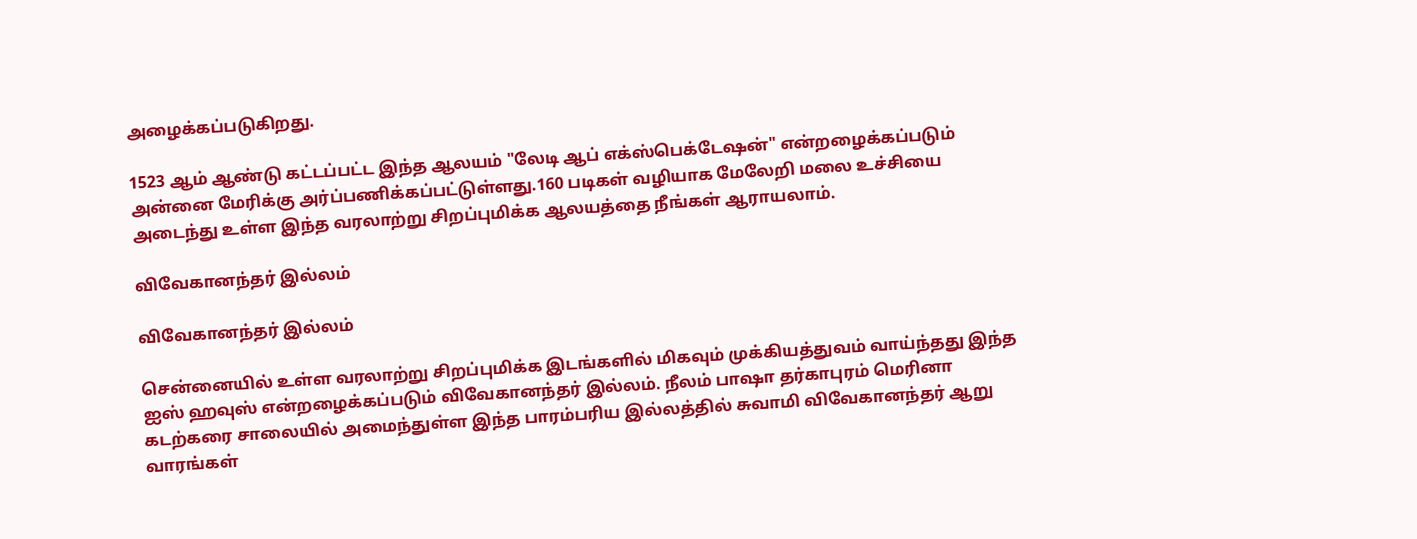அழைக்கப்படுகிறது.

1523 ஆம் ஆண்டு கட்டப்பட்ட இந்த ஆலயம் "லேடி ஆப் எக்ஸ்பெக்டேஷன்" என்றழைக்கப்படும் அன்னை மேரிக்கு அர்ப்பணிக்கப்பட்டுள்ளது.160 படிகள் வழியாக மேலேறி மலை உச்சியை அடைந்து உள்ள இந்த வரலாற்று சிறப்புமிக்க ஆலயத்தை நீங்கள் ஆராயலாம்.

விவேகானந்தர் இல்லம்

விவேகானந்தர் இல்லம்

சென்னையில் உள்ள வரலாற்று சிறப்புமிக்க இடங்களில் மிகவும் முக்கியத்துவம் வாய்ந்தது இந்த ஐஸ் ஹவுஸ் என்றழைக்கப்படும் விவேகானந்தர் இல்லம். நீலம் பாஷா தர்காபுரம் மெரினா கடற்கரை சாலையில் அமைந்துள்ள இந்த பாரம்பரிய இல்லத்தில் சுவாமி விவேகானந்தர் ஆறு வாரங்கள்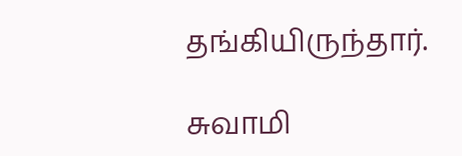தங்கியிருந்தார்.

சுவாமி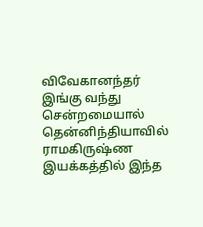விவேகானந்தர் இங்கு வந்து சென்றமையால் தென்னிந்தியாவில் ராமகிருஷ்ண இயக்கத்தில் இந்த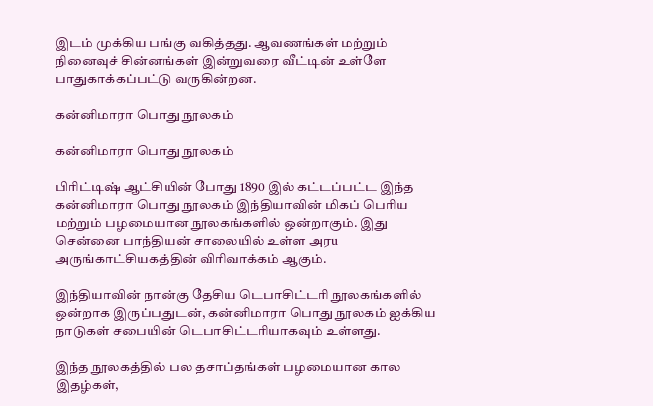இடம் முக்கிய பங்கு வகித்தது. ஆவணங்கள் மற்றும் நினைவுச் சின்னங்கள் இன்றுவரை வீட்டின் உள்ளே பாதுகாக்கப்பட்டு வருகின்றன.

கன்னிமாரா பொது நூலகம்

கன்னிமாரா பொது நூலகம்

பிரிட்டிஷ் ஆட்சியின் போது 1890 இல் கட்டப்பட்ட இந்த கன்னிமாரா பொது நூலகம் இந்தியாவின் மிகப் பெரிய மற்றும் பழமையான நூலகங்களில் ஒன்றாகும். இது சென்னை பாந்தியன் சாலையில் உள்ள அரu அருங்காட்சியகத்தின் விரிவாக்கம் ஆகும்.

இந்தியாவின் நான்கு தேசிய டெபாசிட்டரி நூலகங்களில் ஒன்றாக இருப்பதுடன், கன்னிமாரா பொது நூலகம் ஐக்கிய நாடுகள் சபையின் டெபாசிட்டரியாகவும் உள்ளது.

இந்த நூலகத்தில் பல தசாப்தங்கள் பழமையான கால இதழ்கள்,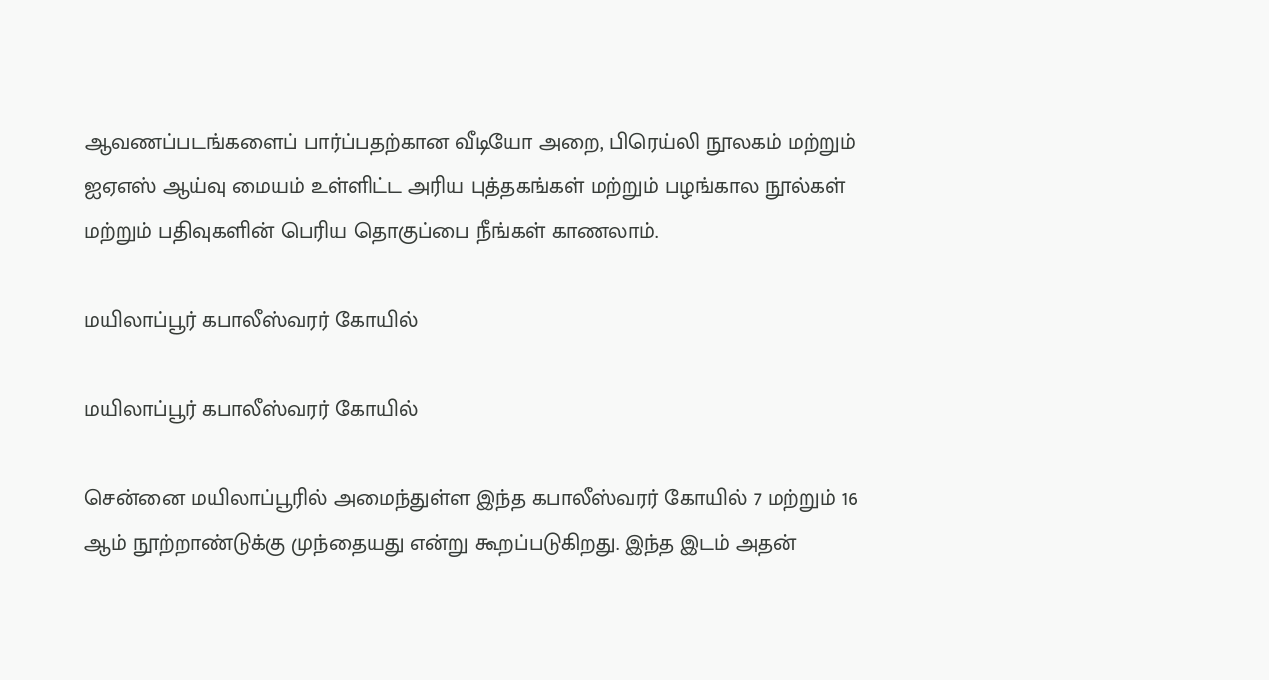ஆவணப்படங்களைப் பார்ப்பதற்கான வீடியோ அறை, பிரெய்லி நூலகம் மற்றும் ஐஏஎஸ் ஆய்வு மையம் உள்ளிட்ட அரிய புத்தகங்கள் மற்றும் பழங்கால நூல்கள் மற்றும் பதிவுகளின் பெரிய தொகுப்பை நீங்கள் காணலாம்.

மயிலாப்பூர் கபாலீஸ்வரர் கோயில்

மயிலாப்பூர் கபாலீஸ்வரர் கோயில்

சென்னை மயிலாப்பூரில் அமைந்துள்ள இந்த கபாலீஸ்வரர் கோயில் 7 மற்றும் 16 ஆம் நூற்றாண்டுக்கு முந்தையது என்று கூறப்படுகிறது. இந்த இடம் அதன்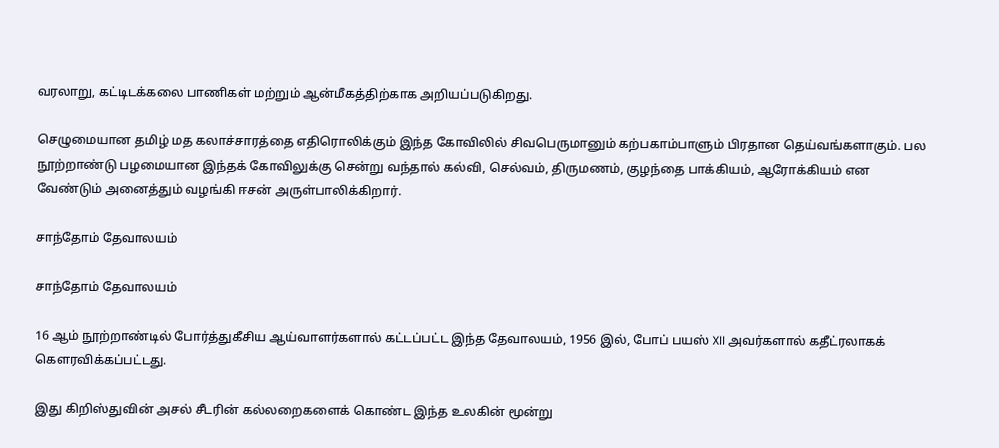வரலாறு, கட்டிடக்கலை பாணிகள் மற்றும் ஆன்மீகத்திற்காக அறியப்படுகிறது.

செழுமையான தமிழ் மத கலாச்சாரத்தை எதிரொலிக்கும் இந்த கோவிலில் சிவபெருமானும் கற்பகாம்பாளும் பிரதான தெய்வங்களாகும். பல நூற்றாண்டு பழமையான இந்தக் கோவிலுக்கு சென்று வந்தால் கல்வி, செல்வம், திருமணம், குழந்தை பாக்கியம், ஆரோக்கியம் என வேண்டும் அனைத்தும் வழங்கி ஈசன் அருள்பாலிக்கிறார்.

சாந்தோம் தேவாலயம்

சாந்தோம் தேவாலயம்

16 ஆம் நூற்றாண்டில் போர்த்துகீசிய ஆய்வாளர்களால் கட்டப்பட்ட இந்த தேவாலயம், 1956 இல், போப் பயஸ் XII அவர்களால் கதீட்ரலாகக் கௌரவிக்கப்பட்டது.

இது கிறிஸ்துவின் அசல் சீடரின் கல்லறைகளைக் கொண்ட இந்த உலகின் மூன்று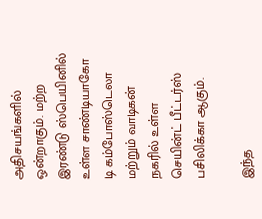அதிசயங்களில் ஒன்றாகும். மற்ற இரண்டு ஸ்பெயினில் உள்ள சாண்டியாகோ டி கம்போஸ்டெலா மற்றும் வாடிகன் நகரில் உள்ள செயின்ட் பீட்டர்ஸ் பசிலிக்கா ஆகும்.

இந்த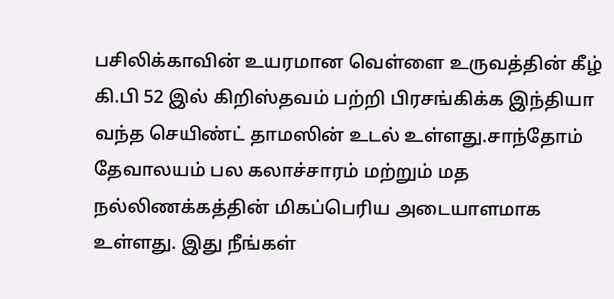பசிலிக்காவின் உயரமான வெள்ளை உருவத்தின் கீழ் கி.பி 52 இல் கிறிஸ்தவம் பற்றி பிரசங்கிக்க இந்தியா வந்த செயிண்ட் தாமஸின் உடல் உள்ளது.சாந்தோம் தேவாலயம் பல கலாச்சாரம் மற்றும் மத நல்லிணக்கத்தின் மிகப்பெரிய அடையாளமாக உள்ளது. இது நீங்கள்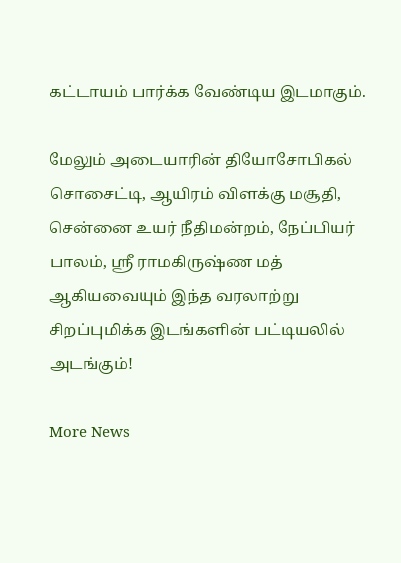கட்டாயம் பார்க்க வேண்டிய இடமாகும்.

மேலும் அடையாரின் தியோசோபிகல் சொசைட்டி, ஆயிரம் விளக்கு மசூதி, சென்னை உயர் நீதிமன்றம், நேப்பியர் பாலம், ஸ்ரீ ராமகிருஷ்ண மத் ஆகியவையும் இந்த வரலாற்று சிறப்புமிக்க இடங்களின் பட்டியலில் அடங்கும்!

More News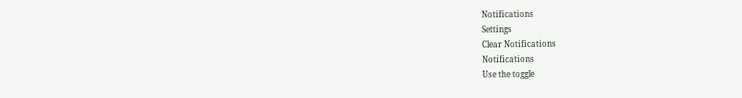Notifications
Settings
Clear Notifications
Notifications
Use the toggle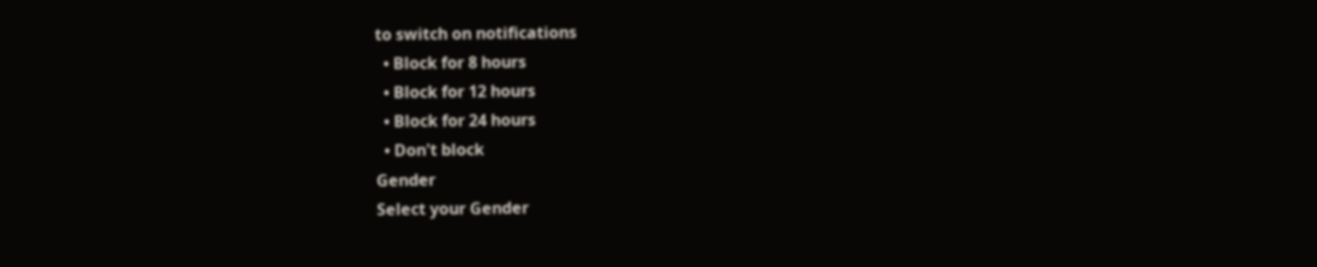to switch on notifications
  • Block for 8 hours
  • Block for 12 hours
  • Block for 24 hours
  • Don't block
Gender
Select your Gender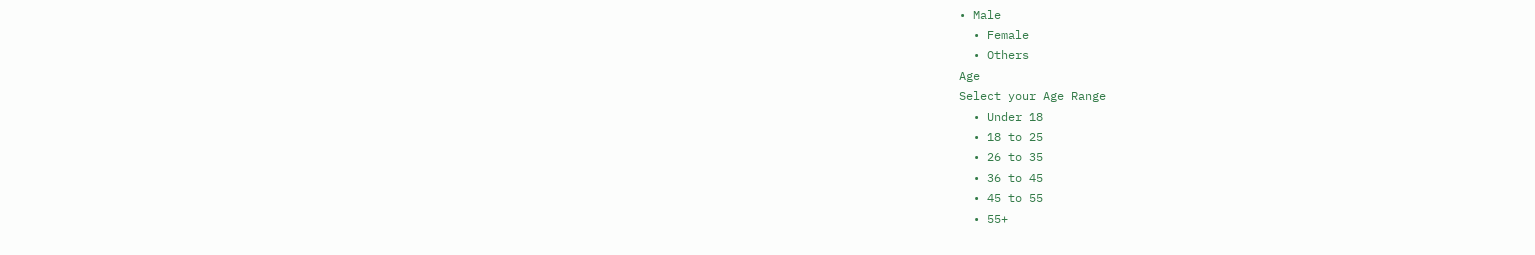• Male
  • Female
  • Others
Age
Select your Age Range
  • Under 18
  • 18 to 25
  • 26 to 35
  • 36 to 45
  • 45 to 55
  • 55+